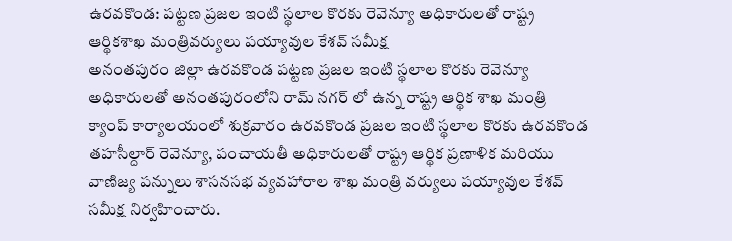ఉరవకొండ: పట్టణ ప్రజల ఇంటి స్థలాల కొరకు రెవెన్యూ అధికారులతో రాష్ట్ర ఆర్థికశాఖ మంత్రివర్యులు పయ్యావుల కేశవ్ సమీక్ష
అనంతపురం జిల్లా ఉరవకొండ పట్టణ ప్రజల ఇంటి స్థలాల కొరకు రెవెన్యూ అధికారులతో అనంతపురంలోని రామ్ నగర్ లో ఉన్న రాష్ట్ర ఆర్థిక శాఖ మంత్రి క్యాంప్ కార్యాలయంలో శుక్రవారం ఉరవకొండ ప్రజల ఇంటి స్థలాల కొరకు ఉరవకొండ తహసీల్దార్ రెవెన్యూ, పంచాయతీ అధికారులతో రాష్ట్ర ఆర్థిక ప్రణాళిక మరియు వాణిజ్య పన్నులు శాసనసభ వ్యవహారాల శాఖ మంత్రి వర్యులు పయ్యావుల కేశవ్ సమీక్ష నిర్వహించారు.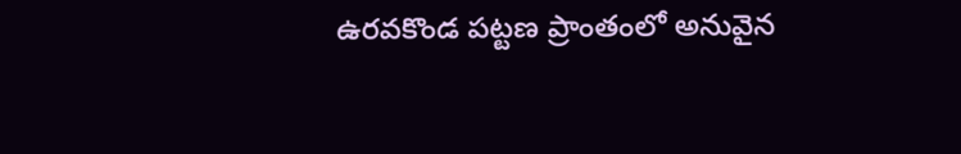ఉరవకొండ పట్టణ ప్రాంతంలో అనువైన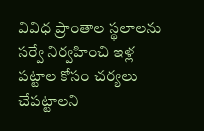వివిధ ప్రాంతాల స్థలాలను సర్వే నిర్వహించి ఇళ్ల పట్టాల కోసం చర్యలు చేపట్టాలని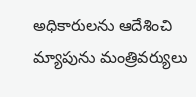అధికారులను ఆదేశించి మ్యాపును మంత్రివర్యులు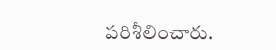పరిశీలించారు.